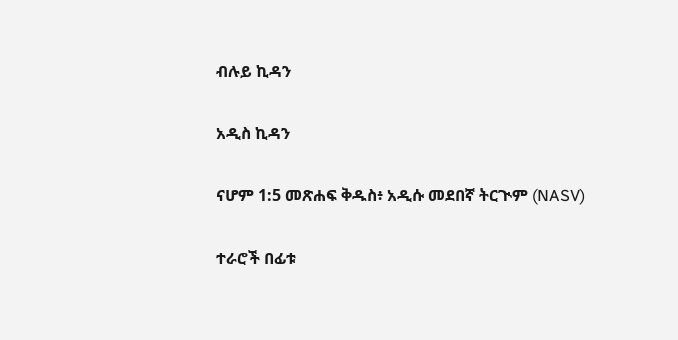ብሉይ ኪዳን

አዲስ ኪዳን

ናሆም 1:5 መጽሐፍ ቅዱስ፥ አዲሱ መደበኛ ትርጒም (NASV)

ተራሮች በፊቱ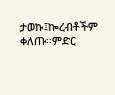ታወኩ፤ኰረብቶችም ቀለጡ።ምድር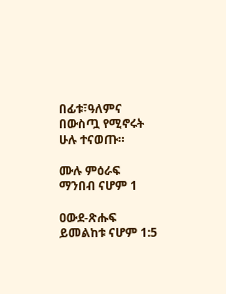በፊቱ፣ዓለምና በውስጧ የሚኖሩት ሁሉ ተናወጡ።

ሙሉ ምዕራፍ ማንበብ ናሆም 1

ዐውደ-ጽሑፍ ይመልከቱ ናሆም 1:5